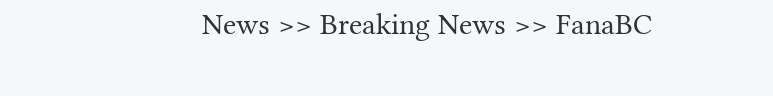News >> Breaking News >> FanaBC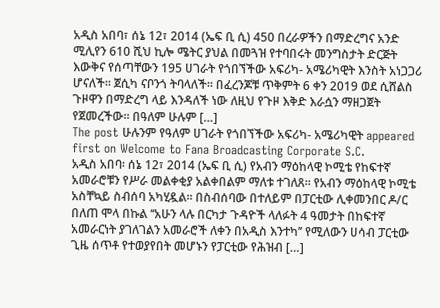አዲስ አበባ፣ ሰኔ 12፣ 2014 (ኤፍ ቢ ሲ) 450 በረራዎችን በማድረግና አንድ ሚሊየን 610 ሺህ ኪሎ ሜትር ያህል በመጓዝ የተባበሩት መንግስታት ድርጅት እውቅና የሰጣቸውን 195 ሀገራት የጎበኘችው አፍሪካ- አሜሪካዊት እንስት አነጋጋሪ ሆናለች፡፡ ጀሲካ ናቦንጎ ትባላለች። በፈረንጆቹ ጥቅምት 6 ቀን 2019 ወደ ሲሸልስ ጉዞዋን በማድረግ ላይ እንዳለች ነው ለዚህ የጉዞ እቅድ እራሷን ማዘጋጀት የጀመረችው። በዓለም ሁሉም […]
The post ሁሉንም የዓለም ሀገራት የጎበኘችው አፍሪካ- አሜሪካዊት appeared first on Welcome to Fana Broadcasting Corporate S.C.
አዲስ አበባ፡ ሰኔ 12፣ 2014 (ኤፍ ቢ ሲ) የአብን ማዕከላዊ ኮሚቴ የከፍተኛ አመራሮቹን የሥራ መልቀቂያ አልቀበልም ማለቱ ተገለጸ። የአብን ማዕከላዊ ኮሚቴ አስቸኳይ ስብሰባ አካሂዷል። በስብሰባው በተለይም በፓርቲው ሊቀመንበር ዶ/ር በለጠ ሞላ በኩል ‘‘አሁን ላሉ በርካታ ጉዳዮች ላለፉት 4 ዓመታት በከፍተኛ አመራርነት ያገለገልን አመራሮች ለቀን በአዲስ እንተካ’’ የሚለውን ሀሳብ ፓርቲው ጊዜ ሰጥቶ የተወያየበት መሆኑን የፓርቲው የሕዝብ […]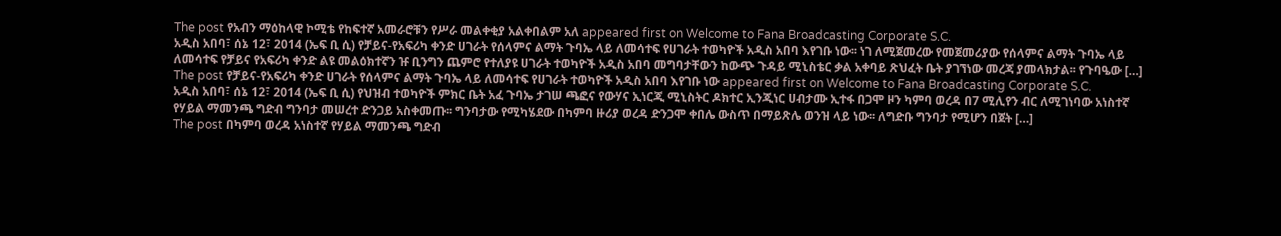The post የአብን ማዕከላዊ ኮሚቴ የከፍተኛ አመራሮቹን የሥራ መልቀቂያ አልቀበልም አለ appeared first on Welcome to Fana Broadcasting Corporate S.C.
አዲስ አበባ፣ ሰኔ 12፣ 2014 (ኤፍ ቢ ሲ) የቻይና-የአፍሪካ ቀንድ ሀገራት የሰላምና ልማት ጉባኤ ላይ ለመሳተፍ የሀገራት ተወካዮች አዲስ አበባ እየገቡ ነው፡፡ ነገ ለሚጀመረው የመጀመሪያው የሰላምና ልማት ጉባኤ ላይ ለመሳተፍ የቻይና የአፍሪካ ቀንድ ልዩ መልዕክተኛን ዡ ቢንግን ጨምሮ የተለያዩ ሀገራት ተወካዮች አዲስ አበባ መግባታቸውን ከውጭ ጉዳይ ሚኒስቴር ቃል አቀባይ ጽህፈት ቤት ያገኘነው መረጃ ያመላክታል፡፡ የጉባዔው […]
The post የቻይና-የአፍሪካ ቀንድ ሀገራት የሰላምና ልማት ጉባኤ ላይ ለመሳተፍ የሀገራት ተወካዮች አዲስ አበባ እየገቡ ነው appeared first on Welcome to Fana Broadcasting Corporate S.C.
አዲስ አበባ፣ ሰኔ 12፣ 2014 (ኤፍ ቢ ሲ) የህዝብ ተወካዮች ምክር ቤት አፈ ጉባኤ ታገሠ ጫፎና የውሃና ኢነርጂ ሚኒስትር ዶክተር ኢንጂነር ሀብታሙ ኢተፋ በጋሞ ዞን ካምባ ወረዳ በ7 ሚሊየን ብር ለሚገነባው አነስተኛ የሃይል ማመንጫ ግድብ ግንባታ መሠረተ ድንጋይ አስቀመጡ፡፡ ግንባታው የሚካሄደው በካምባ ዙሪያ ወረዳ ድንጋሞ ቀበሌ ውስጥ በማይጽሌ ወንዝ ላይ ነው፡፡ ለግድቡ ግንባታ የሚሆን በጀት […]
The post በካምባ ወረዳ አነስተኛ የሃይል ማመንጫ ግድብ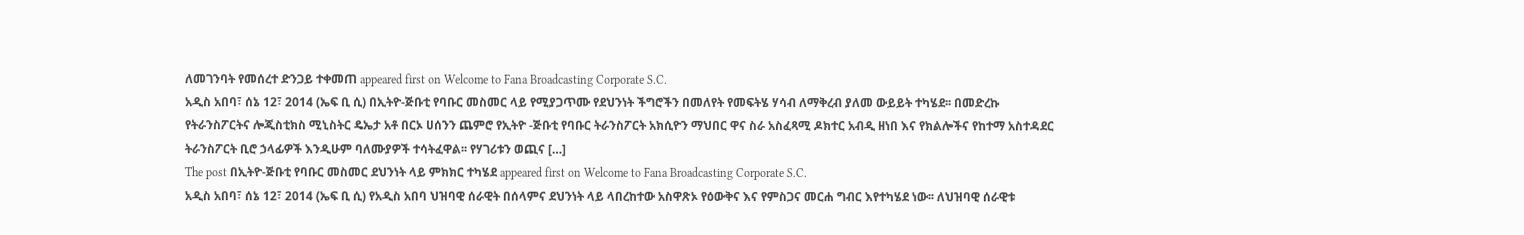ለመገንባት የመሰረተ ድንጋይ ተቀመጠ appeared first on Welcome to Fana Broadcasting Corporate S.C.
አዲስ አበባ፣ ሰኔ 12፣ 2014 (ኤፍ ቢ ሲ) በኢትዮ-ጅቡቲ የባቡር መስመር ላይ የሚያጋጥሙ የደህንነት ችግሮችን በመለየት የመፍትሄ ሃሳብ ለማቅረብ ያለመ ውይይት ተካሄደ፡፡ በመድረኩ የትራንስፖርትና ሎጂስቲክስ ሚኒስትር ዴኤታ አቶ በርኦ ሀሰንን ጨምሮ የኢትዮ -ጅቡቲ የባቡር ትራንስፖርት አክሲዮን ማህበር ዋና ስራ አስፈጻሚ ዶክተር አብዲ ዘነበ እና የክልሎችና የከተማ አስተዳደር ትራንስፖርት ቢሮ ኃላፊዎች እንዲሁም ባለሙያዎች ተሳትፈዋል፡፡ የሃገሪቱን ወጪና […]
The post በኢትዮ-ጅቡቲ የባቡር መስመር ደህንነት ላይ ምክክር ተካሄደ appeared first on Welcome to Fana Broadcasting Corporate S.C.
አዲስ አበባ፣ ሰኔ 12፣ 2014 (ኤፍ ቢ ሲ) የአዲስ አበባ ህዝባዊ ሰራዊት በሰላምና ደህንነት ላይ ላበረከተው አስዋጽኦ የዕውቅና እና የምስጋና መርሐ ግብር እየተካሄደ ነው፡፡ ለህዝባዊ ሰራዊቱ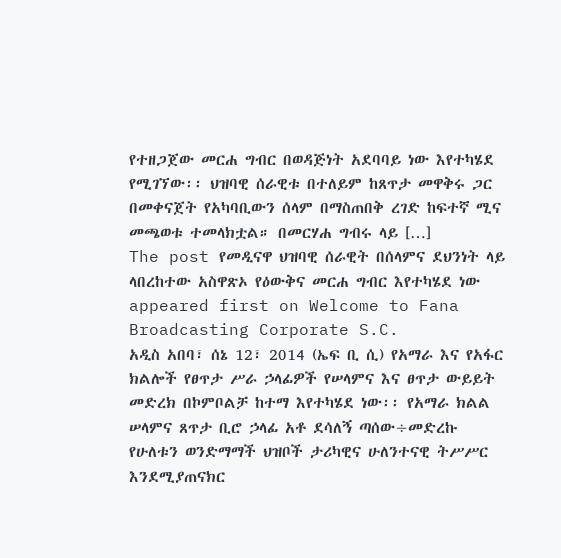የተዘጋጀው መርሐ ግብር በወዳጅነት አደባባይ ነው እየተካሄደ የሚገኘው፡፡ ህዝባዊ ሰራዊቱ በተለይም ከጸጥታ መዋቅሩ ጋር በመቀናጀት የአካባቢውን ሰላም በማስጠበቅ ረገድ ከፍተኛ ሚና መጫወቱ ተመላክቷል። በመርሃሐ ግብሩ ላይ […]
The post የመዲናዋ ህዝባዊ ሰራዊት በሰላምና ደህንነት ላይ ላበረከተው አስዋጽኦ የዕውቅና መርሐ ግብር እየተካሄደ ነው appeared first on Welcome to Fana Broadcasting Corporate S.C.
አዲስ አበባ፣ ሰኔ 12፣ 2014 (ኤፍ ቢ ሲ) የአማራ እና የአፋር ክልሎች የፀጥታ ሥራ ኃላፊዎች የሠላምና እና ፀጥታ ውይይት መድረክ በኮምቦልቻ ከተማ እየተካሄደ ነው፡፡ የአማራ ክልል ሠላምና ጸጥታ ቢሮ ኃላፊ አቶ ደሳለኝ ጣሰው÷መድረኩ የሁለቱን ወንድማማች ህዝቦች ታሪካዊና ሁለንተናዊ ትሥሥር እንደሚያጠናክር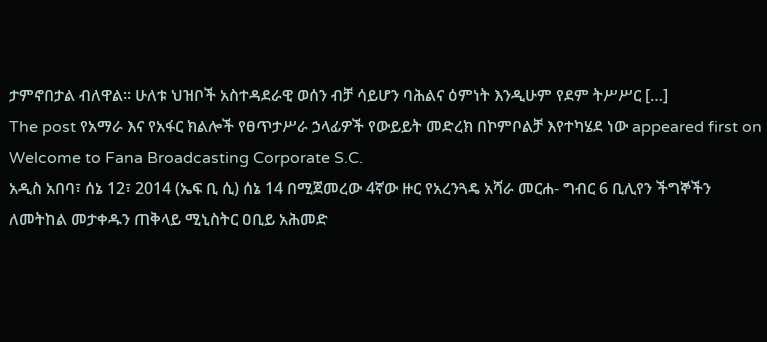ታምኖበታል ብለዋል። ሁለቱ ህዝቦች አስተዳደራዊ ወሰን ብቻ ሳይሆን ባሕልና ዕምነት እንዲሁም የደም ትሥሥር […]
The post የአማራ እና የአፋር ክልሎች የፀጥታሥራ ኃላፊዎች የውይይት መድረክ በኮምቦልቻ እየተካሄደ ነው appeared first on Welcome to Fana Broadcasting Corporate S.C.
አዲስ አበባ፣ ሰኔ 12፣ 2014 (ኤፍ ቢ ሲ) ሰኔ 14 በሚጀመረው 4ኛው ዙር የአረንጓዴ አሻራ መርሐ- ግብር 6 ቢሊየን ችግኞችን ለመትከል መታቀዱን ጠቅላይ ሚኒስትር ዐቢይ አሕመድ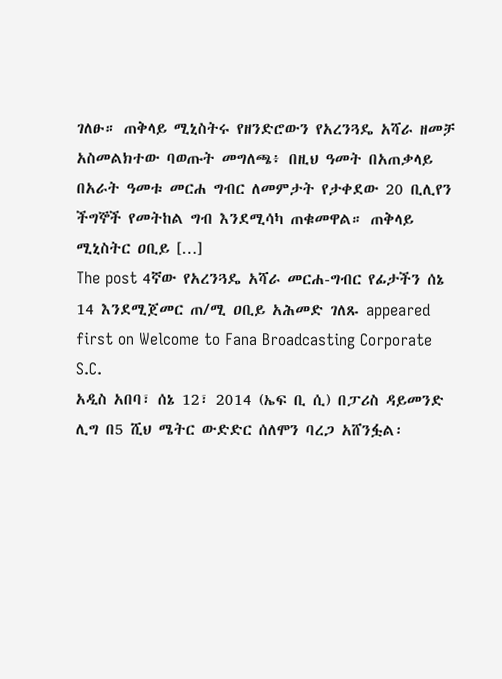ገለፁ። ጠቅላይ ሚኒስትሩ የዘንድሮውን የአረንጓዴ አሻራ ዘመቻ አስመልክተው ባወጡት መግለጫ፥ በዚህ ዓመት በአጠቃላይ በአራት ዓመቱ መርሐ ግብር ለመምታት የታቀደው 20 ቢሊየን ችግኞች የመትከል ግብ እንደሚሳካ ጠቁመዋል። ጠቅላይ ሚኒስትር ዐቢይ […]
The post 4ኛው የአረንጓዴ አሻራ መርሐ-ግብር የፊታችን ሰኔ 14 እንደሚጀመር ጠ/ሚ ዐቢይ አሕመድ ገለጹ appeared first on Welcome to Fana Broadcasting Corporate S.C.
አዲስ አበባ፣ ሰኔ 12፣ 2014 (ኤፍ ቢ ሲ) በፓሪስ ዳይመንድ ሊግ በ5 ሺህ ሜትር ውድድር ሰለሞን ባረጋ አሸንፏል፡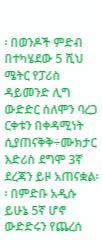፡ በወንዶች ምድብ በተካሄደው 5 ሺህ ሜትር የፓሪስ ዳይመንድ ሊግ ውድድር ሰለሞን ባረጋ ርቀቱን በቀዳሚነት ሲያጠናቅቅ÷ሙክታር እድሪስ ደግሞ 3ኛ ደረጃን ይዞ አጠናቋል፡፡ በምድቡ አዲሱ ይሁኔ 5ኛ ሆኖ ውድድሩን የጨረሰ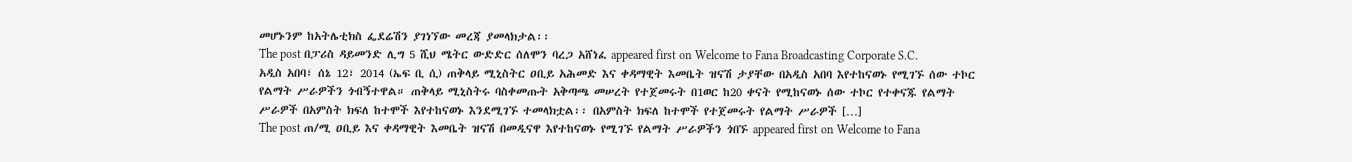መሆኑንም ከአትሌቲክስ ፌደሬሽን ያገነኘው መረጃ ያመላክታል፡፡
The post በፓሪስ ዳይመንድ ሊግ 5 ሺህ ሜትር ውድድር ሰለሞን ባረጋ አሸነፈ appeared first on Welcome to Fana Broadcasting Corporate S.C.
አዲስ አበባ፣ ሰኔ 12፣ 2014 (ኤፍ ቢ ሲ) ጠቅላይ ሚኒስትር ዐቢይ አሕመድ እና ቀዳማዊት እመቤት ዝናሽ ታያቸው በአዲስ አበባ እየተከናወኑ የሚገኙ ሰው ተኮር የልማት ሥራዎችን ጎብኝተዋል። ጠቅላይ ሚኒስትሩ ባስቀመጡት አቅጣጫ መሠረት የተጀመሩት በ1ወር ከ20 ቀናት የሚከናወኑ ሰው ተኮር የተቀናጁ የልማት ሥራዎች በአምስት ክፍለ ከተሞች እየተከናወኑ እንደሚገኙ ተመላክቷል፡፡ በአምስት ክፍለ ከተሞች የተጀመሩት የልማት ሥራዎች […]
The post ጠ/ሚ ዐቢይ እና ቀዳማዊት እመቤት ዝናሽ በመዲናዋ እየተከናወኑ የሚገኙ የልማት ሥራዎችን ጎበኙ appeared first on Welcome to Fana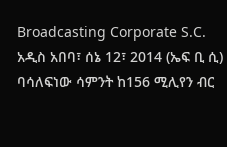Broadcasting Corporate S.C.
አዲስ አበባ፣ ሰኔ 12፣ 2014 (ኤፍ ቢ ሲ) ባሳለፍነው ሳምንት ከ156 ሚሊየን ብር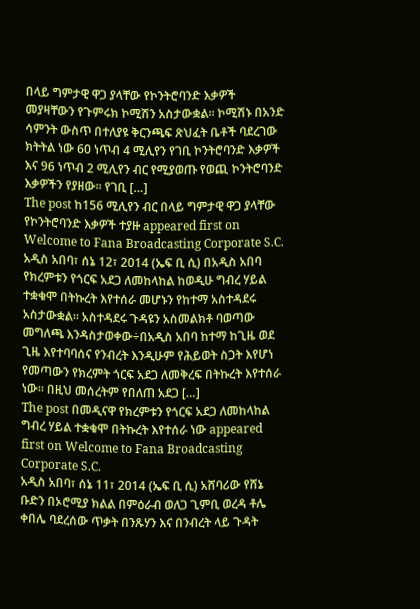በላይ ግምታዊ ዋጋ ያላቸው የኮንትሮባንድ እቃዎች መያዛቸውን የጉምሩክ ኮሚሽን አስታውቋል፡፡ ኮሚሽኑ በአንድ ሳምንት ውስጥ በተለያዩ ቅርንጫፍ ጽህፈት ቤቶች ባደረገው ክትትል ነው 60 ነጥብ 4 ሚሊየን የገቢ ኮንትሮባንድ እቃዎች እና 96 ነጥብ 2 ሚሊየን ብር የሚያወጡ የወጪ ኮንትሮባንድ እቃዎችን የያዘው፡፡ የገቢ […]
The post ከ156 ሚሊየን ብር በላይ ግምታዊ ዋጋ ያላቸው የኮንትሮባንድ እቃዎች ተያዙ appeared first on Welcome to Fana Broadcasting Corporate S.C.
አዲስ አበባ፣ ሰኔ 12፣ 2014 (ኤፍ ቢ ሲ) በአዲስ አበባ የክረምቱን የጎርፍ አደጋ ለመከላከል ከወዲሁ ግብረ ሃይል ተቋቁሞ በትኩረት እየተሰራ መሆኑን የከተማ አስተዳደሩ አስታውቋል፡፡ አስተዳደሩ ጉዳዩን አስመልክቶ ባወጣው መግለጫ እንዳስታወቀው÷በአዲስ አበባ ከተማ ከጊዜ ወደ ጊዜ እየተባባሰና የንብረት እንዲሁም የሕይወት ስጋት እየሆነ የመጣውን የክረምት ጎርፍ አደጋ ለመቅረፍ በትኩረት እየተሰራ ነው፡፡ በዚህ መሰረትም የበለጠ አደጋ […]
The post በመዲናዋ የክረምቱን የጎርፍ አደጋ ለመከላከል ግብረ ሃይል ተቋቁሞ በትኩረት እየተሰራ ነው appeared first on Welcome to Fana Broadcasting Corporate S.C.
አዲስ አበባ፣ ሰኔ 11፣ 2014 (ኤፍ ቢ ሲ) አሸባሪው የሸኔ ቡድን በኦሮሚያ ክልል በምዕራብ ወለጋ ጊምቢ ወረዳ ቶሌ ቀበሌ ባደረሰው ጥቃት በንጹሃን እና በንብረት ላይ ጉዳት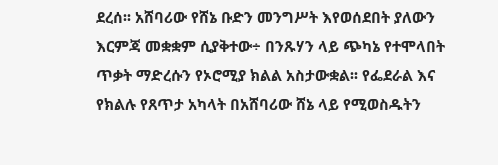ደረሰ፡፡ አሸባሪው የሸኔ ቡድን መንግሥት እየወሰደበት ያለውን እርምጃ መቋቋም ሲያቅተው÷ በንጹሃን ላይ ጭካኔ የተሞላበት ጥቃት ማድረሱን የኦሮሚያ ክልል አስታውቋል፡፡ የፌደራል እና የክልሉ የጸጥታ አካላት በአሸባሪው ሸኔ ላይ የሚወስዱትን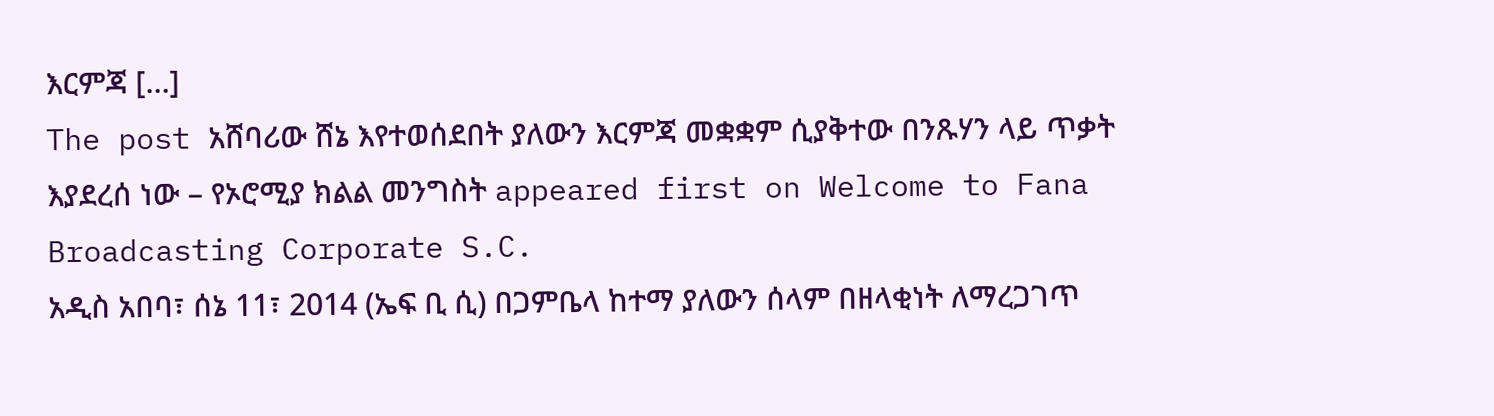እርምጃ […]
The post አሸባሪው ሸኔ እየተወሰደበት ያለውን እርምጃ መቋቋም ሲያቅተው በንጹሃን ላይ ጥቃት እያደረሰ ነው – የኦሮሚያ ክልል መንግስት appeared first on Welcome to Fana Broadcasting Corporate S.C.
አዲስ አበባ፣ ሰኔ 11፣ 2014 (ኤፍ ቢ ሲ) በጋምቤላ ከተማ ያለውን ሰላም በዘላቂነት ለማረጋገጥ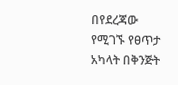በየደረጃው የሚገኙ የፀጥታ አካላት በቅንጅት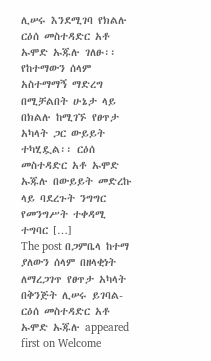ሊሠሩ እንደሚገባ የክልሉ ርዕሰ መስተዳድር አቶ ኡሞድ ኡጁሉ ገለፁ፡፡ የከተማውን ሰላም አስተማማኝ ማድረግ በሚቻልበት ሁኔታ ላይ በክልሉ ከሚገኙ የፀጥታ አካላት ጋር ውይይት ተካሂዷል፡፡ ርዕሰ መስተዳድር አቶ ኡሞድ ኡጁሉ በውይይት መድረኩ ላይ ባደረጉት ንግግር የመንግሥት ተቀዳሚ ተግባር […]
The post በጋምቤላ ከተማ ያለውን ሰላም በዘላቂነት ለማረጋገጥ የፀጥታ አካላት በቅንጅት ሊሠሩ ይገባል- ርዕሰ መስተዳድር አቶ ኡሞድ ኡጁሉ appeared first on Welcome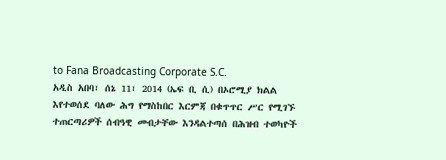to Fana Broadcasting Corporate S.C.
አዲስ አበባ፣ ሰኔ 11፣ 2014 (ኤፍ ቢ ሲ) በኦሮሚያ ክልል እየተወሰደ ባለው ሕግ የማስከበር እርምጃ በቁጥጥር ሥር የሚገኙ ተጠርጣሪዎች ሰብዓዊ መብታቸው እንዳልተጣሰ በሕዝብ ተወካዮች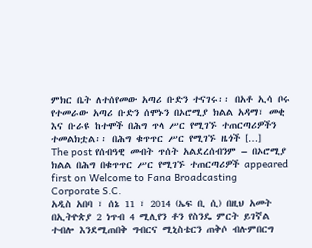ምክር ቤት ለተሰየመው አጣሪ ቡድን ተናገሩ፡፡ በአቶ ኢሳ ቦሩ የተመራው አጣሪ ቡድን ሰሞኑን በኦሮሚያ ክልል አዳማ፣ መቂ እና ቡራዩ ከተሞች በሕግ ጥላ ሥር የሚገኙ ተጠርጣሪዎችን ተመልክቷል፡፡ በሕግ ቁጥጥር ሥር የሚገኙ ዜጎች […]
The post የሰብዓዊ መብት ጥሰት አልደረሰብንም – በኦሮሚያ ክልል በሕግ በቁጥጥር ሥር የሚገኙ ተጠርጣሪዎች appeared first on Welcome to Fana Broadcasting Corporate S.C.
አዲስ አበባ ፣ ሰኔ 11 ፣ 2014 (ኤፍ ቢ ሲ) በዚህ አመት በኢትዮጵያ 2 ነጥብ 4 ሚሊየን ቶን የስንዴ ምርት ይገኛል ተብሎ እንደሚጠበቅ ግብርና ሚኒስቴርን ጠቅሶ ብሉምበርግ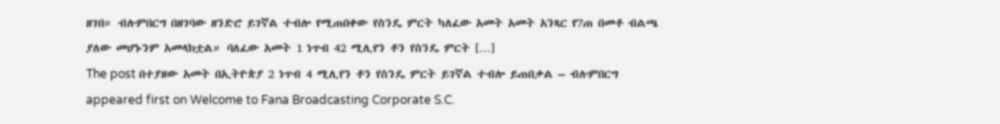ዘገበ። ብሉምበርግ በዘገባው ዘንድሮ ይገኛል ተብሎ የሚጠበቀው የስንዴ ምርት ካለፈው አመት አመት አንጻር የ7ጠ በመቶ ብልጫ ያለው መሆኑንም አመላክቷል። ባለፈው አመት 1 ነጥብ 42 ሚሊየን ቶን የስንዴ ምርት […]
The post በተያዘው አመት በኢትዮጵያ 2 ነጥብ 4 ሚሊየን ቶን የስንዴ ምርት ይገኛል ተብሎ ይጠበቃል – ብሉምበርግ appeared first on Welcome to Fana Broadcasting Corporate S.C.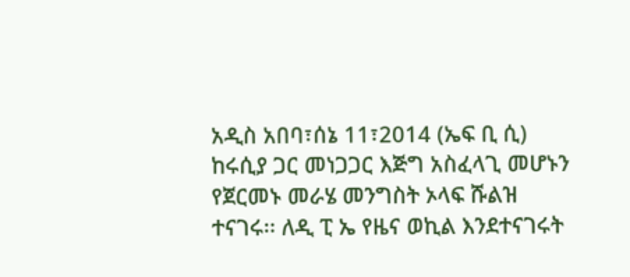አዲስ አበባ፣ሰኔ 11፣2014 (ኤፍ ቢ ሲ) ከሩሲያ ጋር መነጋጋር እጅግ አስፈላጊ መሆኑን የጀርመኑ መራሄ መንግስት ኦላፍ ሹልዝ ተናገሩ፡፡ ለዲ ፒ ኤ የዜና ወኪል እንደተናገሩት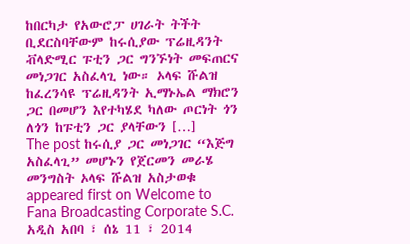ከበርካታ የአውሮፓ ሀገራት ትችት ቢደርስባቸውም ከሩሲያው ፕሬዚዳንት ቭላድሚር ፑቲን ጋር ግንኙነት መፍጠርና መነጋገር አስፈላጊ ነው። ኦላፍ ሹልዝ ከፈረንሳዩ ፕሬዚዳንት ኢማኑኤል ማክሮን ጋር በመሆን እየተካሄደ ካለው ጦርነት ጎን ለጎን ከፑቲን ጋር ያላቸውን […]
The post ከሩሲያ ጋር መነጋገር “እጅግ አስፈላጊ” መሆኑን የጀርመን መራሄ መንግስት ኦላፍ ሹልዝ አስታወቁ appeared first on Welcome to Fana Broadcasting Corporate S.C.
አዲስ አበባ ፣ ሰኔ 11 ፣ 2014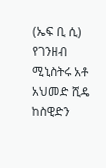(ኤፍ ቢ ሲ) የገንዘብ ሚኒስትሩ አቶ አህመድ ሺዴ ከስዊድን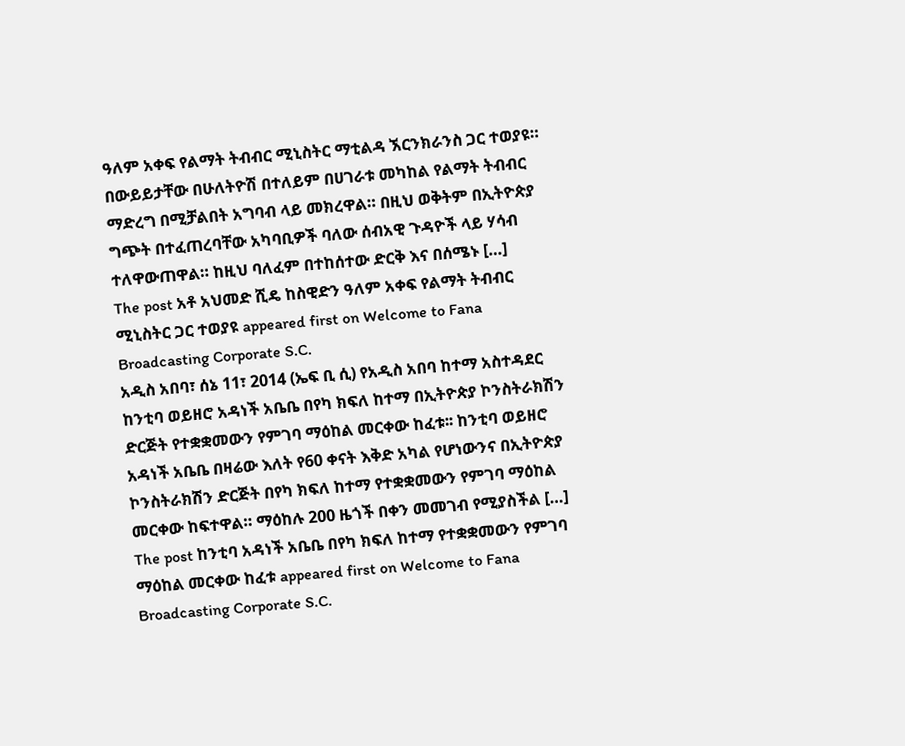ዓለም አቀፍ የልማት ትብብር ሚኒስትር ማቲልዳ ኧርንክራንስ ጋር ተወያዩ። በውይይታቸው በሁለትዮሽ በተለይም በሀገራቱ መካከል የልማት ትብብር ማድረግ በሚቻልበት አግባብ ላይ መክረዋል። በዚህ ወቅትም በኢትዮጵያ ግጭት በተፈጠረባቸው አካባቢዎች ባለው ሰብአዊ ጉዳዮች ላይ ሃሳብ ተለዋውጠዋል። ከዚህ ባለፈም በተከሰተው ድርቅ እና በሰሜኑ […]
The post አቶ አህመድ ሺዴ ከስዊድን ዓለም አቀፍ የልማት ትብብር ሚኒስትር ጋር ተወያዩ appeared first on Welcome to Fana Broadcasting Corporate S.C.
አዲስ አበባ፣ ሰኔ 11፣ 2014 (ኤፍ ቢ ሲ) የአዲስ አበባ ከተማ አስተዳደር ከንቲባ ወይዘሮ አዳነች አቤቤ በየካ ክፍለ ከተማ በኢትዮጵያ ኮንስትራክሽን ድርጅት የተቋቋመውን የምገባ ማዕከል መርቀው ከፈቱ፡፡ ከንቲባ ወይዘሮ አዳነች አቤቤ በዛሬው እለት የ60 ቀናት እቅድ አካል የሆነውንና በኢትዮጵያ ኮንስትራክሽን ድርጅት በየካ ክፍለ ከተማ የተቋቋመውን የምገባ ማዕከል መርቀው ከፍተዋል። ማዕከሉ 200 ዜጎች በቀን መመገብ የሚያስችል […]
The post ከንቲባ አዳነች አቤቤ በየካ ክፍለ ከተማ የተቋቋመውን የምገባ ማዕከል መርቀው ከፈቱ appeared first on Welcome to Fana Broadcasting Corporate S.C.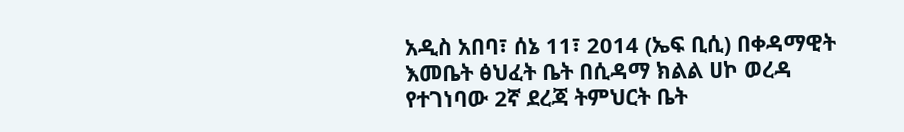አዲስ አበባ፣ ሰኔ 11፣ 2014 (ኤፍ ቢሲ) በቀዳማዊት እመቤት ፅህፈት ቤት በሲዳማ ክልል ሀኮ ወረዳ የተገነባው 2ኛ ደረጃ ትምህርት ቤት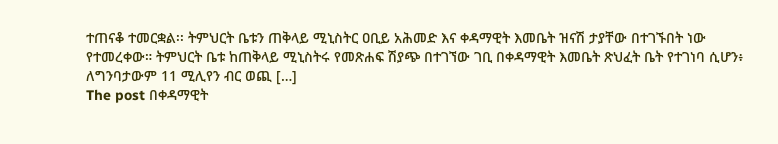ተጠናቆ ተመርቋል፡፡ ትምህርት ቤቱን ጠቅላይ ሚኒስትር ዐቢይ አሕመድ እና ቀዳማዊት እመቤት ዝናሽ ታያቸው በተገኙበት ነው የተመረቀው። ትምህርት ቤቱ ከጠቅላይ ሚኒስትሩ የመጽሐፍ ሽያጭ በተገኘው ገቢ በቀዳማዊት እመቤት ጽህፈት ቤት የተገነባ ሲሆን፥ ለግንባታውም 11 ሚሊየን ብር ወጪ […]
The post በቀዳማዊት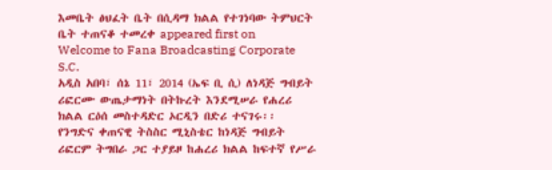እመቤት ፅህፈት ቤት በሲዳማ ክልል የተገነባው ትምህርት ቤት ተጠናቆ ተመረቀ appeared first on Welcome to Fana Broadcasting Corporate S.C.
አዲስ አበባ፣ ሰኔ 11፣ 2014 (ኤፍ ቢ ሲ) ለነዳጅ ግብይት ሪፎርሙ ውጤታማነት በትኩረት እንደሚሠራ የሐረሪ ክልል ርዕሰ መስተዳድር ኦርዲን በድሪ ተናገሩ፡፡ የንግድና ቀጠናዊ ትስስር ሚኒስቴር ከነዳጅ ግብይት ሪፎርም ትግበራ ጋር ተያይዞ ከሐረሪ ክልል ከፍተኛ የሥራ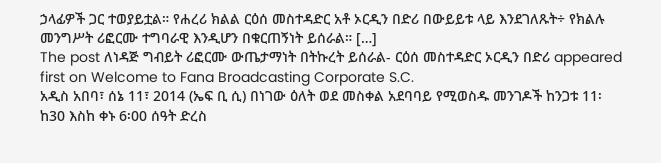ኃላፊዎች ጋር ተወያይቷል። የሐረሪ ክልል ርዕሰ መስተዳድር አቶ ኦርዲን በድሪ በውይይቱ ላይ እንደገለጹት÷ የክልሉ መንግሥት ሪፎርሙ ተግባራዊ እንዲሆን በቁርጠኝነት ይሰራል። […]
The post ለነዳጅ ግብይት ሪፎርሙ ውጤታማነት በትኩረት ይሰራል- ርዕሰ መስተዳድር ኦርዲን በድሪ appeared first on Welcome to Fana Broadcasting Corporate S.C.
አዲስ አበባ፣ ሰኔ 11፣ 2014 (ኤፍ ቢ ሲ) በነገው ዕለት ወደ መስቀል አደባባይ የሚወስዱ መንገዶች ከንጋቱ 11፡ከ30 እስከ ቀኑ 6፡00 ሰዓት ድረስ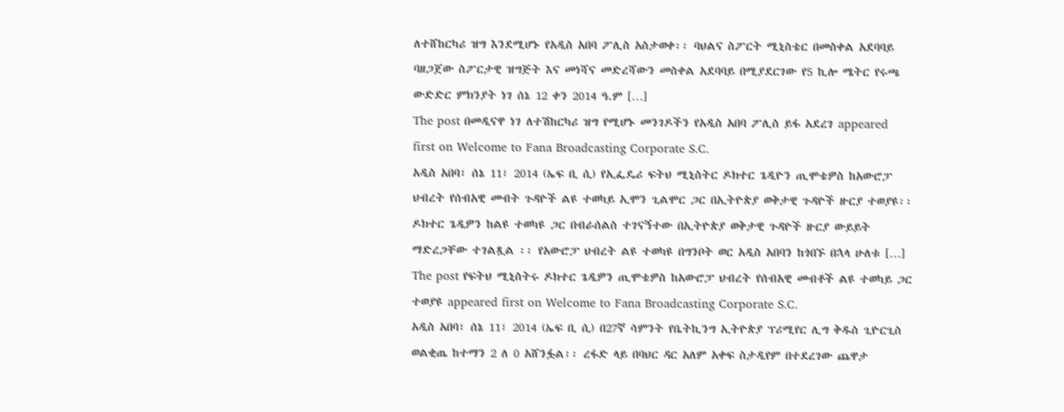ለተሸከርካሪ ዝግ እንደሚሆኑ የአዲስ አበባ ፖሊስ አስታወቀ፡፡ ባህልና ስፖርት ሚኒስቴር በመስቀል አደባባይ ባዘጋጀው ስፖርታዊ ዝግጅት እና መነሻና መድረሻውን መስቀል አደባባይ በሚያደርገው የ5 ኪሎ ሜትር የሩጫ ውድድር ምክንያት ነገ ሰኔ 12 ቀን 2014 ዓ.ም […]
The post በመዲናዋ ነገ ለተሽከርካሪ ዝግ የሚሆኑ መንገዶችን የአዲስ አበባ ፖሊስ ይፋ አደረገ appeared first on Welcome to Fana Broadcasting Corporate S.C.
አዲስ አበባ፣ ሰኔ 11፣ 2014 (ኤፍ ቢ ሲ) የኢፌዴሪ ፍትህ ሚኒስትር ዶክተር ጌዲዮን ጢሞቴዎስ ከአውሮፓ ህብረት የሰብአዊ መብት ጉዳዮች ልዩ ተወካይ ኢሞን ጊልሞር ጋር በኢትዮጵያ ወቅታዊ ጉዳዮች ዙርያ ተወያዩ፡፡ ዶክተር ጌዲዎን ከልዩ ተወካዩ ጋር በብራሰልስ ተገናኝተው በኢትዮጵያ ወቅታዊ ጉዳዮች ዙርያ ውይይት ማድረጋቸው ተገልጿል ፡፡ የአውሮፓ ህብረት ልዩ ተወካዩ በግንቦት ወር አዲስ አበባን ከጎበኙ በኋላ ሁለቱ […]
The post የፍትህ ሚኒስትሩ ዶክተር ጌዲዎን ጢሞቴዎስ ከአውሮፓ ህብረት የሰብአዊ መብቶች ልዩ ተወካይ ጋር ተወያዩ appeared first on Welcome to Fana Broadcasting Corporate S.C.
አዲስ አበባ፣ ሰኔ 11፣ 2014 (ኤፍ ቢ ሲ) በ27ኛ ሳምንት የቤትኪንግ ኢትዮጵያ ፕሪሚየር ሊግ ቅዱስ ጊዮርጊስ ወልቂጤ ከተማን 2 ለ 0 አሸንፏል፡፡ ረፋድ ላይ በባህር ዳር አለም አቀፍ ስታዲየም በተደረገው ጨዋታ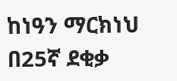ከነዓን ማርክነህ በ25ኛ ደቂቃ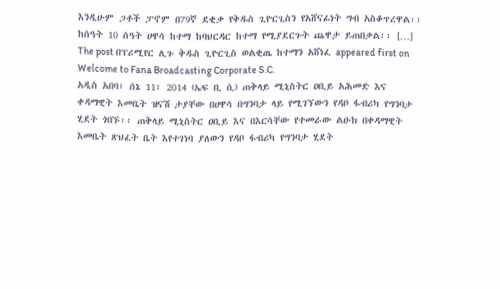እንዲሁም ጋቶች ፓኖም በ79ኛ ደቂቃ የቅዱስ ጊዮርጊስን የአሸናፊነት ግብ አስቆጥረዋል፡፡ ከሰዓት 10 ሰዓት ሀዋሳ ከተማ ከባህርዳር ከተማ የሚያደርጉት ጨዋታ ይጠበቃል፡፡ […]
The post በፕሪሚየር ሊጉ ቅዱስ ጊዮርጊስ ወልቂጤ ከተማን አሸነፈ appeared first on Welcome to Fana Broadcasting Corporate S.C.
አዲስ አበባ፣ ሰኔ 11፣ 2014 (ኤፍ ቢ ሲ) ጠቅላይ ሚኒስትር ዐቢይ አሕመድ እና ቀዳማዊት እመቤት ዝናሽ ታያቸው በሀዋሳ በግንባታ ላይ የሚገኘውን የዳቦ ፋብሪካ የግንባታ ሂደት ጎበኙ፡፡ ጠቅላይ ሚኒስትር ዐቢይ እና በእርሳቸው የተመራው ልዑክ በቀዳማዊት እመቤት ጽህፈት ቤት እየተገነባ ያለውን የዳቦ ፋብሪካ የግንባታ ሂደት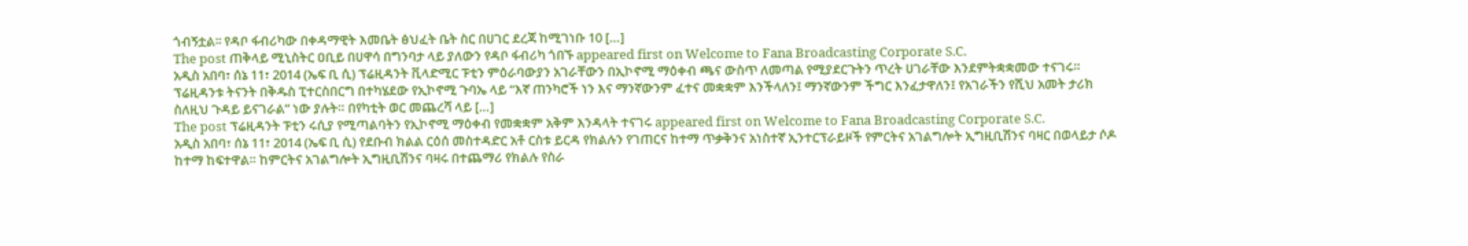ጎብኝቷል፡፡ የዳቦ ፋብሪካው በቀዳማዊት እመቤት ፅህፈት ቤት ስር በሀገር ደረጃ ከሚገነቡ 10 […]
The post ጠቅላይ ሚኒስትር ዐቢይ በሀዋሳ በግንባታ ላይ ያለውን የዳቦ ፋብሪካ ጎበኙ appeared first on Welcome to Fana Broadcasting Corporate S.C.
አዲስ አበባ፣ ሰኔ 11፣ 2014 (ኤፍ ቢ ሲ) ፕሬዚዳንት ቪላድሚር ፑቲን ምዕራባውያን አገራቸውን በኢኮኖሚ ማዕቀብ ጫና ውስጥ ለመጣል የሚያደርጉትን ጥረት ሀገራቸው እንደምትቋቋመው ተናገሩ። ፕሬዚዳንቱ ትናንት በቅዱስ ፒተርስበርግ በተካሄደው የኢኮኖሚ ጉባኤ ላይ “እኛ ጠንካሮች ነን እና ማንኛውንም ፈተና መቋቋም እንችላለን፤ ማንኛውንም ችግር እንፈታዋለን፤ የአገራችን የሺህ አመት ታሪክ ስለዚህ ጉዳይ ይናገራል” ነው ያሉት። በየካቲት ወር መጨረሻ ላይ […]
The post ፕሬዚዳንት ፑቲን ሩሲያ የሚጣልባትን የኢኮኖሚ ማዕቀብ የመቋቋም አቅም እንዳላት ተናገሩ appeared first on Welcome to Fana Broadcasting Corporate S.C.
አዲስ አበባ፣ ሰኔ 11፣ 2014 (ኤፍ ቢ ሲ) የደቡብ ክልል ርዕሰ መስተዳድር አቶ ርስቱ ይርዳ የክልሉን የገጠርና ከተማ ጥቃቅንና አነስተኛ ኢንተርፕራይዞች የምርትና አገልግሎት ኢግዚቢሽንና ባዛር በወላይታ ሶዶ ከተማ ከፍተዋል። ከምርትና አገልግሎት ኢግዚቢሽንና ባዛሩ በተጨማሪ የክልሉ የስራ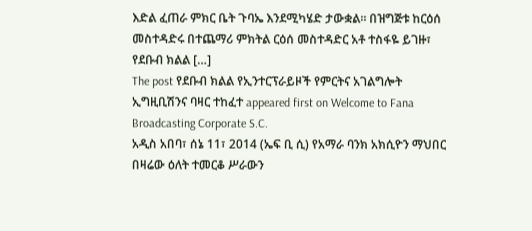እድል ፈጠራ ምክር ቤት ጉባኤ እንደሚካሄድ ታውቋል፡፡ በዝግጅቱ ከርዕሰ መስተዳድሩ በተጨማሪ ምክትል ርዕሰ መስተዳድር አቶ ተስፋዬ ይገዙ፣ የደቡብ ክልል […]
The post የደቡብ ክልል የኢንተርፕራይዞች የምርትና አገልግሎት ኢግዚቢሽንና ባዛር ተከፈተ appeared first on Welcome to Fana Broadcasting Corporate S.C.
አዲስ አበባ፣ ሰኔ 11፣ 2014 (ኤፍ ቢ ሲ) የአማራ ባንክ አክሲዮን ማህበር በዛሬው ዕለት ተመርቆ ሥራውን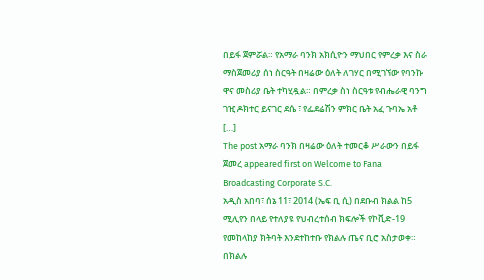በይፋ ጀምሯል። የአማራ ባንክ አክሲዮን ማህበር የምረቃ እና ስራ ማስጀመሪያ ሰነ ስርዓት በዛሬው ዕለት ለገሃር በሚገኘው የባንኩ ዋና መስሪያ ቤት ተካሂዷል። በምረቃ ስነ ስርዓቱ የብሔራዊ ባንግ ገዢ ዶክተር ይናገር ደሴ ፣ የፌደሬሽን ምክር ቤት አፈ ጉባኤ አቶ […]
The post አማራ ባንክ በዛሬው ዕለት ተመርቆ ሥራውን በይፋ ጀመረ appeared first on Welcome to Fana Broadcasting Corporate S.C.
አዲስ አበባ፣ ሰኔ 11፣ 2014 (ኤፍ ቢ ሲ) በደቡብ ክልል ከ5 ሚሊየን በላይ የተለያዩ የህብረተሰብ ክፍሎች የኮቪድ-19 የመከላከያ ክትባት እንደተከተቡ የክልሉ ጤና ቢሮ አስታወቀ። በክልሉ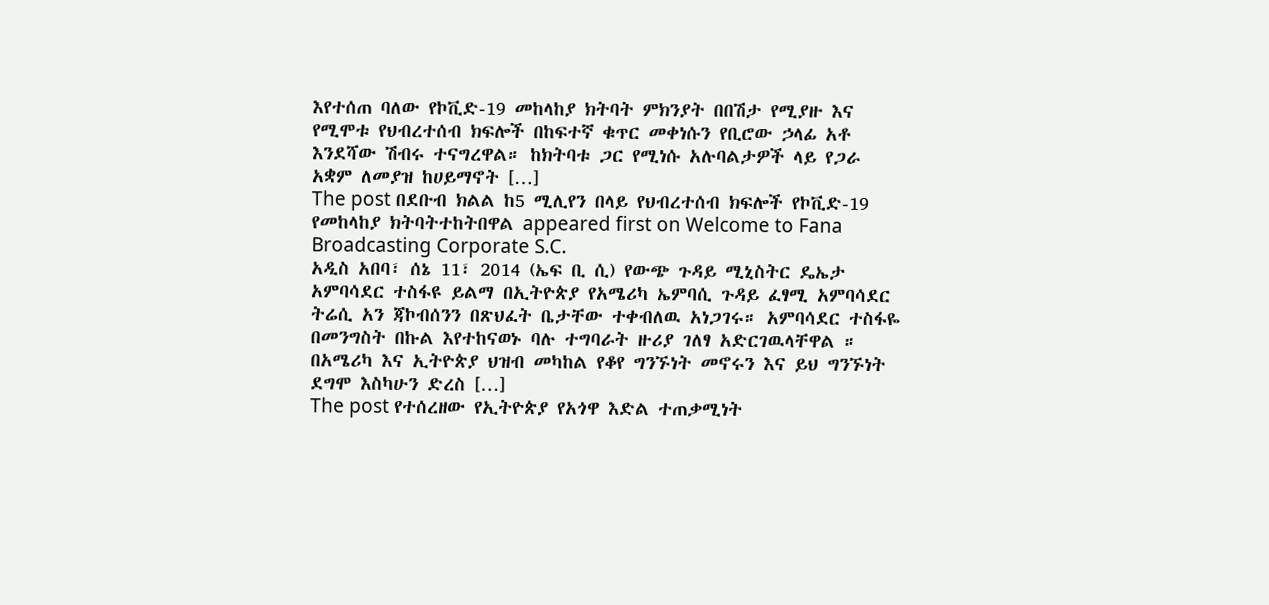እየተሰጠ ባለው የኮቪድ-19 መከላከያ ክትባት ምክንያት በበሽታ የሚያዙ እና የሚሞቱ የህብረተሰብ ክፍሎች በከፍተኛ ቁጥር መቀነሱን የቢሮው ኃላፊ አቶ እንደሻው ሽብሩ ተናግረዋል። ከክትባቱ ጋር የሚነሱ አሉባልታዎች ላይ የጋራ አቋም ለመያዝ ከሀይማኖት […]
The post በደቡብ ክልል ከ5 ሚሊየን በላይ የህብረተሰብ ክፍሎች የኮቪድ-19 የመከላከያ ክትባትተከትበዋል appeared first on Welcome to Fana Broadcasting Corporate S.C.
አዲስ አበባ፣ ሰኔ 11፣ 2014 (ኤፍ ቢ ሲ) የውጭ ጉዳይ ሚኒስትር ዴኤታ አምባሳደር ተስፋዩ ይልማ በኢትዮጵያ የአሜሪካ ኤምባሲ ጉዳይ ፈፃሚ አምባሳደር ትሬሲ አን ጃኮብሰንን በጽህፈት ቤታቸው ተቀብለዉ አነጋገሩ። አምባሳደር ተስፋዬ በመንግስት በኩል እየተከናወኑ ባሉ ተግባራት ዙሪያ ገለፃ አድርገዉላቸዋል ። በአሜሪካ እና ኢትዮጵያ ህዝብ መካከል የቆየ ግንኙነት መኖሩን እና ይህ ግንኙነት ደግሞ እስካሁን ድረስ […]
The post የተሰረዘው የኢትዮጵያ የአጎዋ እድል ተጠቃሚነት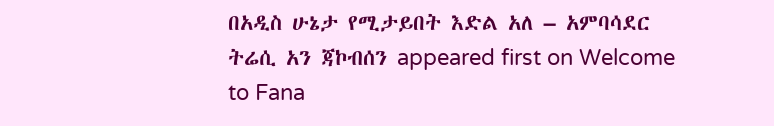በአዲስ ሁኔታ የሚታይበት እድል አለ – አምባሳደር ትሬሲ አን ጃኮብሰን appeared first on Welcome to Fana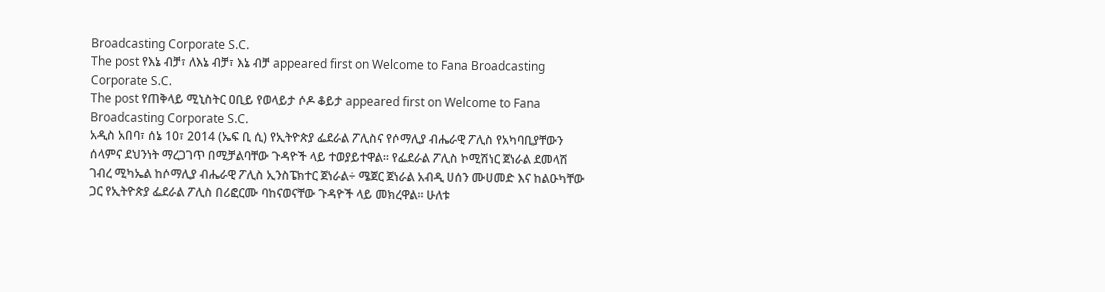Broadcasting Corporate S.C.
The post የእኔ ብቻ፣ ለእኔ ብቻ፣ እኔ ብቻ appeared first on Welcome to Fana Broadcasting Corporate S.C.
The post የጠቅላይ ሚኒስትር ዐቢይ የወላይታ ሶዶ ቆይታ appeared first on Welcome to Fana Broadcasting Corporate S.C.
አዲስ አበባ፣ ሰኔ 10፣ 2014 (ኤፍ ቢ ሲ) የኢትዮጵያ ፌደራል ፖሊስና የሶማሊያ ብሔራዊ ፖሊስ የአካባቢያቸውን ሰላምና ደህንነት ማረጋገጥ በሚቻልባቸው ጉዳዮች ላይ ተወያይተዋል፡፡ የፌደራል ፖሊስ ኮሚሽነር ጀነራል ደመላሽ ገብረ ሚካኤል ከሶማሊያ ብሔራዊ ፖሊስ ኢንስፔክተር ጀነራል÷ ሜጀር ጀነራል አብዲ ሀሰን ሙሀመድ እና ከልዑካቸው ጋር የኢትዮጵያ ፌደራል ፖሊስ በሪፎርሙ ባከናወናቸው ጉዳዮች ላይ መክረዋል፡፡ ሁለቱ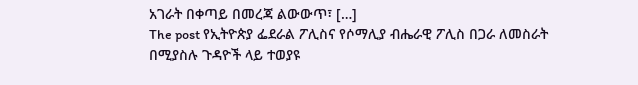አገራት በቀጣይ በመረጃ ልውውጥ፣ […]
The post የኢትዮጵያ ፌደራል ፖሊስና የሶማሊያ ብሔራዊ ፖሊስ በጋራ ለመስራት በሚያስሉ ጉዳዮች ላይ ተወያዩ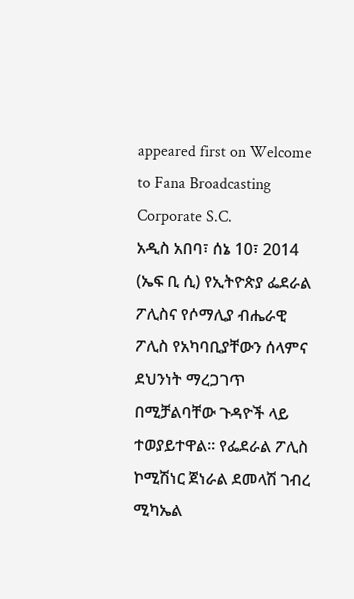appeared first on Welcome to Fana Broadcasting Corporate S.C.
አዲስ አበባ፣ ሰኔ 10፣ 2014 (ኤፍ ቢ ሲ) የኢትዮጵያ ፌደራል ፖሊስና የሶማሊያ ብሔራዊ ፖሊስ የአካባቢያቸውን ሰላምና ደህንነት ማረጋገጥ በሚቻልባቸው ጉዳዮች ላይ ተወያይተዋል፡፡ የፌደራል ፖሊስ ኮሚሽነር ጀነራል ደመላሽ ገብረ ሚካኤል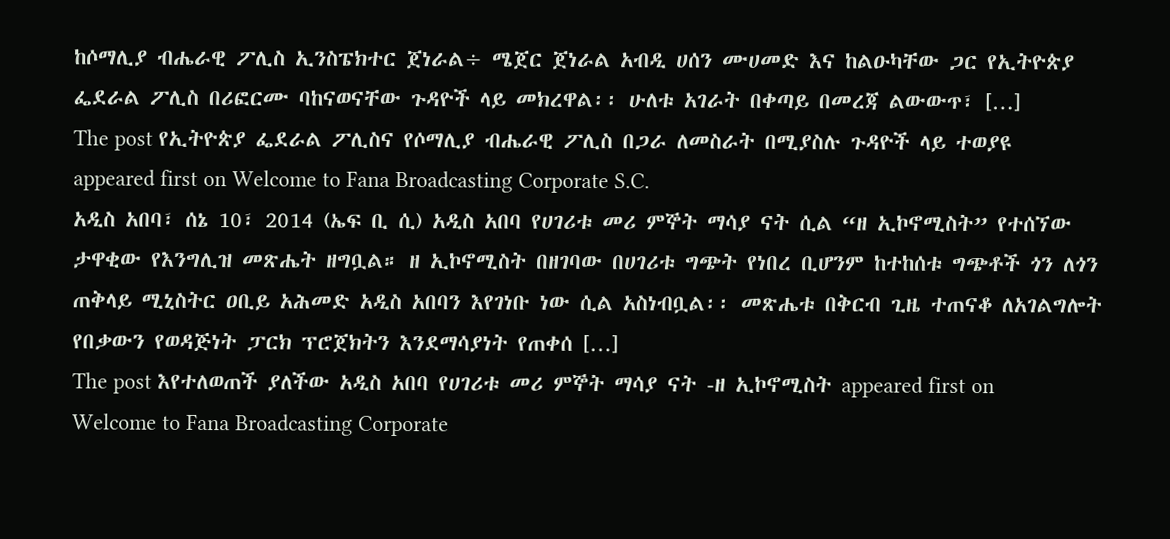ከሶማሊያ ብሔራዊ ፖሊስ ኢንስፔክተር ጀነራል÷ ሜጀር ጀነራል አብዲ ሀሰን ሙሀመድ እና ከልዑካቸው ጋር የኢትዮጵያ ፌደራል ፖሊስ በሪፎርሙ ባከናወናቸው ጉዳዮች ላይ መክረዋል፡፡ ሁለቱ አገራት በቀጣይ በመረጃ ልውውጥ፣ […]
The post የኢትዮጵያ ፌደራል ፖሊስና የሶማሊያ ብሔራዊ ፖሊስ በጋራ ለመስራት በሚያስሉ ጉዳዮች ላይ ተወያዩ appeared first on Welcome to Fana Broadcasting Corporate S.C.
አዲስ አበባ፣ ሰኔ 10፣ 2014 (ኤፍ ቢ ሲ) አዲስ አበባ የሀገሪቱ መሪ ምኞት ማሳያ ናት ሲል “ዘ ኢኮኖሚስት” የተሰኘው ታዋቂው የእንግሊዝ መጽሔት ዘግቧል። ዘ ኢኮኖሚስት በዘገባው በሀገሪቱ ግጭት የነበረ ቢሆንም ከተከሰቱ ግጭቶች ጎን ለጎን ጠቅላይ ሚኒስትር ዐቢይ አሕመድ አዲስ አበባን እየገነቡ ነው ሲል አስነብቧል፡፡ መጽሔቱ በቅርብ ጊዜ ተጠናቆ ለአገልግሎት የበቃውን የወዳጅነት ፓርክ ፕሮጀክትን እንደማሳያነት የጠቀሰ […]
The post እየተለወጠች ያለችው አዲስ አበባ የሀገሪቱ መሪ ምኞት ማሳያ ናት -ዘ ኢኮኖሚስት appeared first on Welcome to Fana Broadcasting Corporate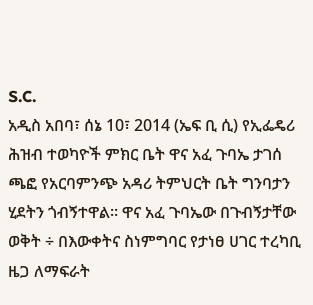S.C.
አዲስ አበባ፣ ሰኔ 10፣ 2014 (ኤፍ ቢ ሲ) የኢፌዴሪ ሕዝብ ተወካዮች ምክር ቤት ዋና አፈ ጉባኤ ታገሰ ጫፎ የአርባምንጭ አዳሪ ትምህርት ቤት ግንባታን ሂደትን ጎብኝተዋል፡፡ ዋና አፈ ጉባኤው በጉብኝታቸው ወቅት ÷ በእውቀትና ስነምግባር የታነፀ ሀገር ተረካቢ ዜጋ ለማፍራት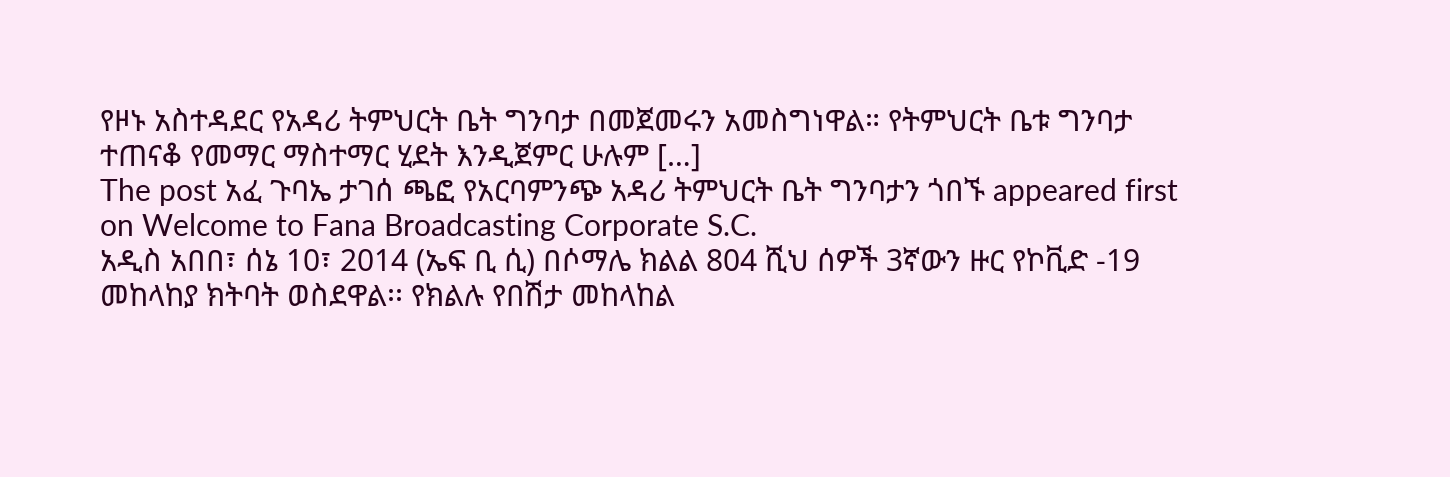የዞኑ አስተዳደር የአዳሪ ትምህርት ቤት ግንባታ በመጀመሩን አመስግነዋል። የትምህርት ቤቱ ግንባታ ተጠናቆ የመማር ማስተማር ሂደት እንዲጀምር ሁሉም […]
The post አፈ ጉባኤ ታገሰ ጫፎ የአርባምንጭ አዳሪ ትምህርት ቤት ግንባታን ጎበኙ appeared first on Welcome to Fana Broadcasting Corporate S.C.
አዲስ አበበ፣ ሰኔ 10፣ 2014 (ኤፍ ቢ ሲ) በሶማሌ ክልል 804 ሺህ ሰዎች 3ኛውን ዙር የኮቪድ -19 መከላከያ ክትባት ወስደዋል፡፡ የክልሉ የበሽታ መከላከል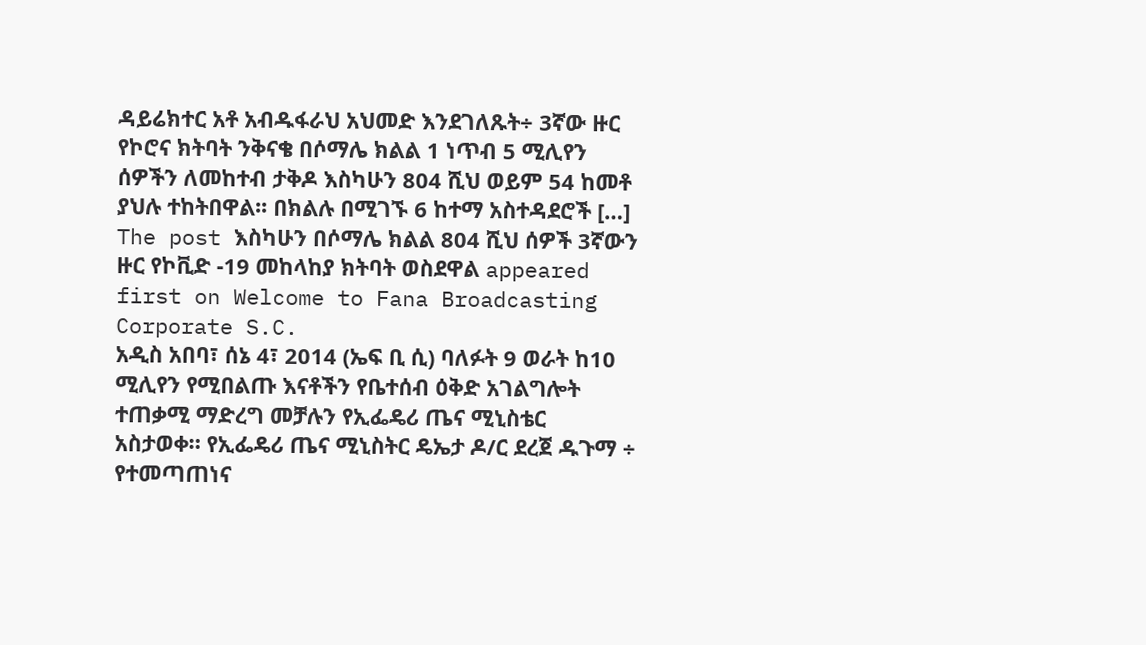ዳይሬክተር አቶ አብዱፋራህ አህመድ እንደገለጹት÷ 3ኛው ዙር የኮሮና ክትባት ንቅናቄ በሶማሌ ክልል 1 ነጥብ 5 ሚሊየን ሰዎችን ለመከተብ ታቅዶ እስካሁን 804 ሺህ ወይም 54 ከመቶ ያህሉ ተከትበዋል፡፡ በክልሉ በሚገኙ 6 ከተማ አስተዳደሮች […]
The post እስካሁን በሶማሌ ክልል 804 ሺህ ሰዎች 3ኛውን ዙር የኮቪድ -19 መከላከያ ክትባት ወስደዋል appeared first on Welcome to Fana Broadcasting Corporate S.C.
አዲስ አበባ፣ ሰኔ 4፣ 2014 (ኤፍ ቢ ሲ) ባለፉት 9 ወራት ከ10 ሚሊየን የሚበልጡ እናቶችን የቤተሰብ ዕቅድ አገልግሎት ተጠቃሚ ማድረግ መቻሉን የኢፌዴሪ ጤና ሚኒስቴር አስታወቀ። የኢፌዴሪ ጤና ሚኒስትር ዴኤታ ዶ/ር ደረጀ ዱጉማ ÷ የተመጣጠነና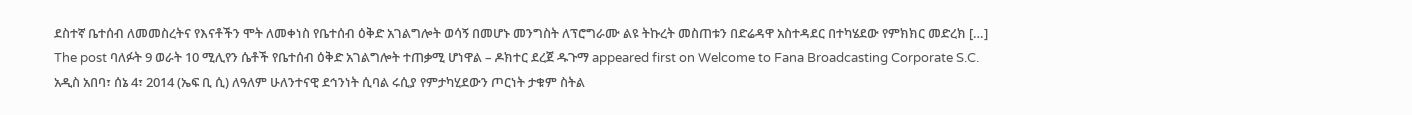ደስተኛ ቤተሰብ ለመመስረትና የእናቶችን ሞት ለመቀነስ የቤተሰብ ዕቅድ አገልግሎት ወሳኝ በመሆኑ መንግስት ለፕሮግራሙ ልዩ ትኩረት መስጠቱን በድሬዳዋ አስተዳደር በተካሄደው የምክክር መድረክ […]
The post ባለፉት 9 ወራት 10 ሚሊየን ሴቶች የቤተሰብ ዕቅድ አገልግሎት ተጠቃሚ ሆነዋል – ዶክተር ደረጀ ዱጉማ appeared first on Welcome to Fana Broadcasting Corporate S.C.
አዲስ አበባ፣ ሰኔ 4፣ 2014 (ኤፍ ቢ ሲ) ለዓለም ሁለንተናዊ ደኅንነት ሲባል ሩሲያ የምታካሂደውን ጦርነት ታቁም ስትል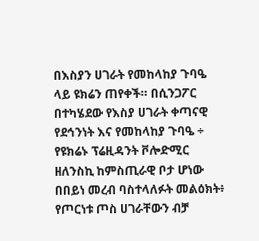በእስያን ሀገራት የመከላከያ ጉባዔ ላይ ዩክሬን ጠየቀች። በሲንጋፖር በተካሄደው የእስያ ሀገራት ቀጣናዊ የደኅንነት እና የመከላከያ ጉባዔ ÷ የዩክሬኑ ፕሬዚዳንት ቮሎድሚር ዘለንስኪ ከምስጢራዊ ቦታ ሆነው በበይነ መረብ ባስተላለፉት መልዕክት፥ የጦርነቱ ጦስ ሀገራቸውን ብቻ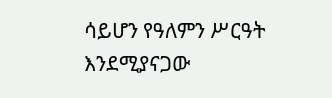ሳይሆን የዓለምን ሥርዓት እንደሚያናጋው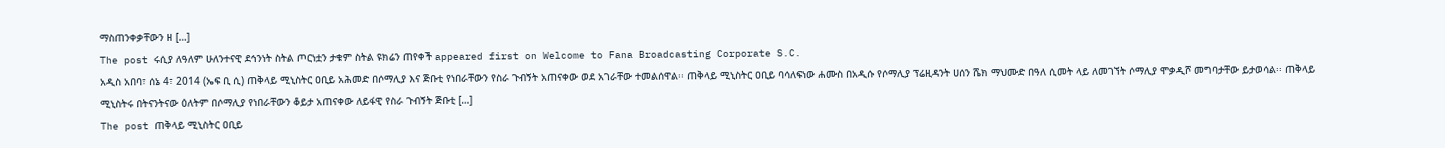ማስጠንቀቃቸውን ዘ […]
The post ሩሲያ ለዓለም ሁለንተናዊ ደኅንነት ስትል ጦርነቷን ታቁም ስትል ዩክሬን ጠየቀች appeared first on Welcome to Fana Broadcasting Corporate S.C.
አዲስ አበባ፣ ሰኔ 4፣ 2014 (ኤፍ ቢ ሲ) ጠቅላይ ሚኒስትር ዐቢይ አሕመድ በሶማሊያ እና ጅቡቲ የነበራቸውን የስራ ጉብኝት አጠናቀው ወደ አገራቸው ተመልሰዋል፡፡ ጠቅላይ ሚኒስትር ዐቢይ ባሳለፍነው ሐሙስ በአዲሱ የሶማሊያ ፕሬዚዳንት ሀሰን ሼክ ማህሙድ በዓለ ሲመት ላይ ለመገኘት ሶማሊያ ሞቃዲሾ መግባታቸው ይታወሳል፡፡ ጠቅላይ ሚኒስትሩ በትናንትናው ዕለትም በሶማሊያ የነበራቸውን ቆይታ አጠናቀው ለይፋዊ የስራ ጉብኝት ጅቡቲ […]
The post ጠቅላይ ሚኒስትር ዐቢይ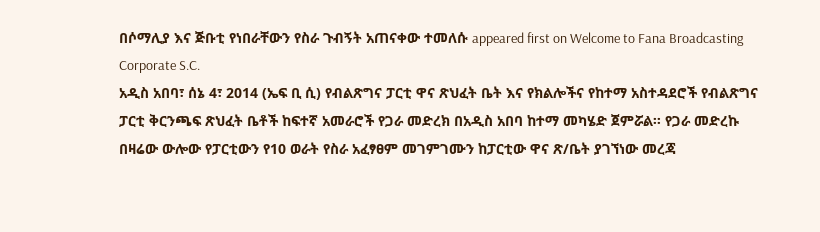በሶማሊያ እና ጅቡቲ የነበራቸውን የስራ ጉብኝት አጠናቀው ተመለሱ appeared first on Welcome to Fana Broadcasting Corporate S.C.
አዲስ አበባ፣ ሰኔ 4፣ 2014 (ኤፍ ቢ ሲ) የብልጽግና ፓርቲ ዋና ጽህፈት ቤት እና የክልሎችና የከተማ አስተዳደሮች የብልጽግና ፓርቲ ቅርንጫፍ ጽህፈት ቤቶች ከፍተኛ አመራሮች የጋራ መድረክ በአዲስ አበባ ከተማ መካሄድ ጀምሯል፡፡ የጋራ መድረኩ በዛሬው ውሎው የፓርቲውን የ10 ወራት የስራ አፈፃፀም መገምገሙን ከፓርቲው ዋና ጽ/ቤት ያገኘነው መረጃ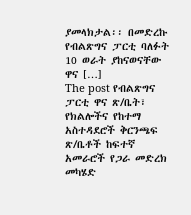ያመላክታል፡፡ በመድረኩ የብልጽግና ፓርቲ ባለፉት 10 ወራት ያከናወናቸው ዋና […]
The post የብልጽግና ፓርቲ ዋና ጽ/ቤት፣ የክልሎችና የከተማ አስተዳደሮች ቅርንጫፍ ጽ/ቤቶች ከፍተኛ አመራሮች የጋራ መድረክ መካሄድ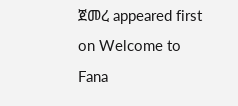ጀመረ appeared first on Welcome to Fana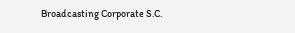Broadcasting Corporate S.C.